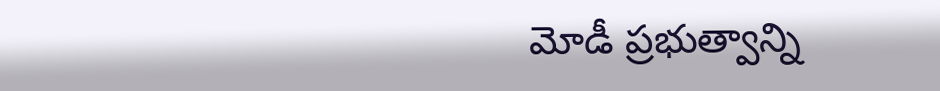మోడీ ప్రభుత్వాన్ని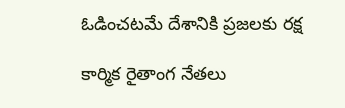ఓడించటమే దేశానికి ప్రజలకు రక్ష

కార్మిక రైతాంగ నేతలు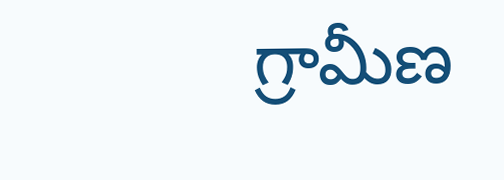గ్రామీణ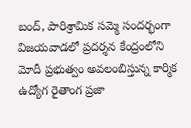బంద్, పారిశ్రామిక సమ్మె సందర్భంగా విజయవాడలో ప్రదర్శన కేంద్రంలోని మోదీ ప్రభుత్వం అవలంబిస్తున్న కార్మిక ఉద్యోగ రైతాంగ ప్రజా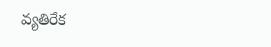వ్యతిరేక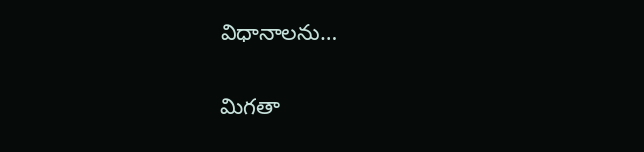విధానాలను…

మిగతా